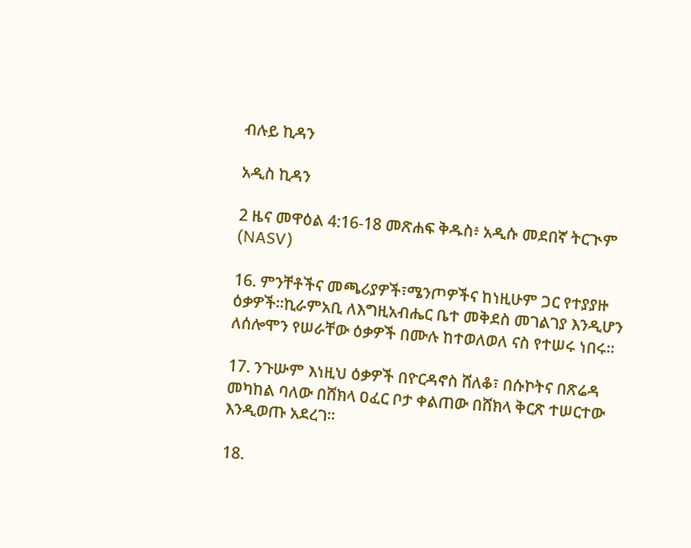ብሉይ ኪዳን

አዲስ ኪዳን

2 ዜና መዋዕል 4:16-18 መጽሐፍ ቅዱስ፥ አዲሱ መደበኛ ትርጒም (NASV)

16. ምንቸቶችና መጫሪያዎች፣ሜንጦዎችና ከነዚሁም ጋር የተያያዙ ዕቃዎች።ኪራምአቢ ለእግዚአብሔር ቤተ መቅደስ መገልገያ እንዲሆን ለሰሎሞን የሠራቸው ዕቃዎች በሙሉ ከተወለወለ ናስ የተሠሩ ነበሩ።

17. ንጉሡም እነዚህ ዕቃዎች በዮርዳኖስ ሸለቆ፣ በሱኮትና በጽሬዳ መካከል ባለው በሸክላ ዐፈር ቦታ ቀልጠው በሸክላ ቅርጽ ተሠርተው እንዲወጡ አደረገ።

18.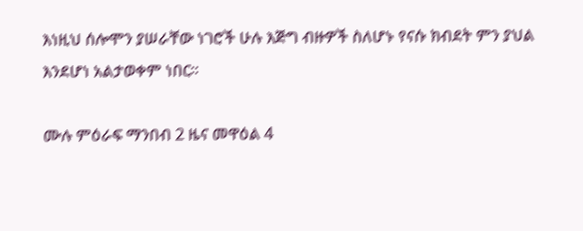እነዚህ ሰሎሞን ያሠራቸው ነገሮች ሁሉ እጅግ ብዙዎች ስለሆኑ የናሱ ክብደት ምን ያህል እንደሆነ አልታወቀም ነበር።

ሙሉ ምዕራፍ ማንበብ 2 ዜና መዋዕል 4